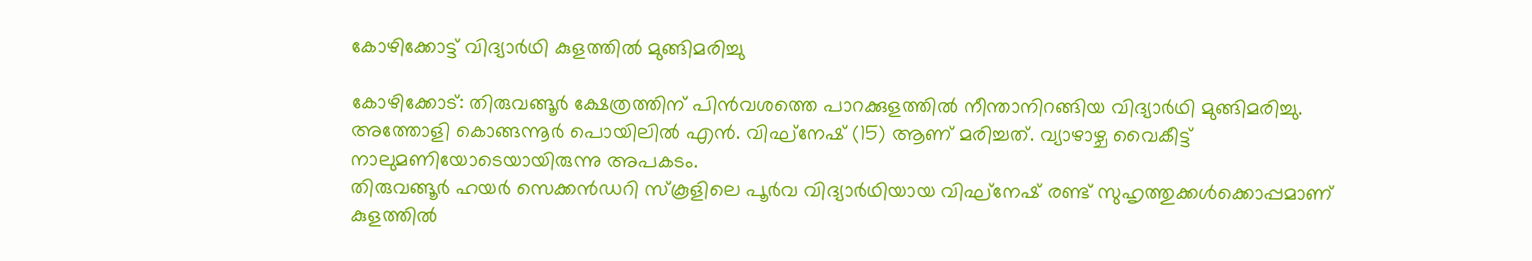കോഴിക്കോട്ട് വിദ്യാർഥി കുളത്തിൽ മുങ്ങിമരിച്ചു

കോഴിക്കോട്: തിരുവങ്ങൂർ ക്ഷേത്രത്തിന് പിൻവശത്തെ പാറക്കുളത്തിൽ നീന്താനിറങ്ങിയ വിദ്യാർഥി മുങ്ങിമരിച്ചു. അത്തോളി കൊങ്ങന്നൂർ പൊയിലിൽ എൻ. വിഘ്നേഷ് (15) ആണ് മരിച്ചത്. വ്യാഴാഴ്ച വൈകീട്ട് നാലുമണിയോടെയായിരുന്നു അപകടം.
തിരുവങ്ങൂർ ഹയർ സെക്കൻഡറി സ്കൂളിലെ പൂർവ വിദ്യാർഥിയായ വിഘ്നേഷ് രണ്ട് സുഹൃത്തുക്കൾക്കൊപ്പമാണ് കുളത്തിൽ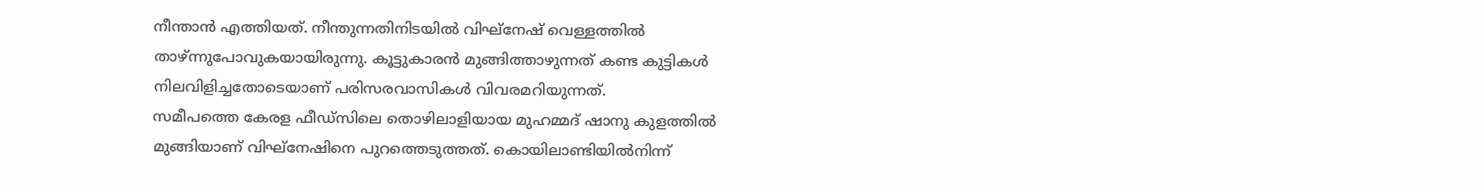നീന്താൻ എത്തിയത്. നീന്തുന്നതിനിടയിൽ വിഘ്നേഷ് വെള്ളത്തിൽ താഴ്ന്നുപോവുകയായിരുന്നു. കൂട്ടുകാരൻ മുങ്ങിത്താഴുന്നത് കണ്ട കുട്ടികൾ നിലവിളിച്ചതോടെയാണ് പരിസരവാസികൾ വിവരമറിയുന്നത്.
സമീപത്തെ കേരള ഫീഡ്സിലെ തൊഴിലാളിയായ മുഹമ്മദ് ഷാനു കുളത്തിൽ മുങ്ങിയാണ് വിഘ്നേഷിനെ പുറത്തെടുത്തത്. കൊയിലാണ്ടിയിൽനിന്ന്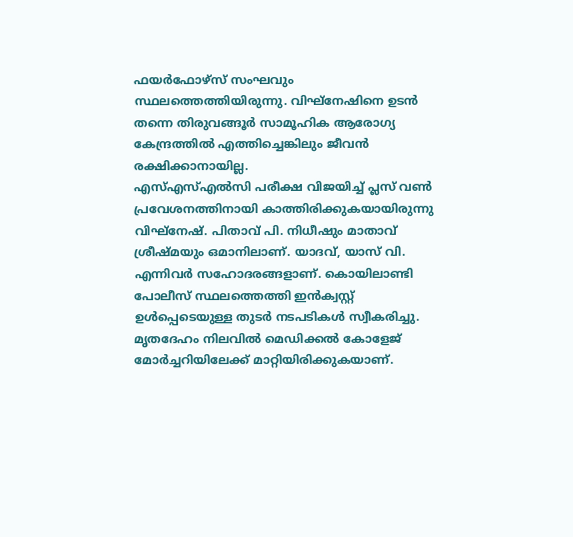ഫയർഫോഴ്സ് സംഘവും സ്ഥലത്തെത്തിയിരുന്നു. വിഘ്നേഷിനെ ഉടൻ തന്നെ തിരുവങ്ങൂർ സാമൂഹിക ആരോഗ്യ കേന്ദ്രത്തിൽ എത്തിച്ചെങ്കിലും ജീവൻ രക്ഷിക്കാനായില്ല.
എസ്എസ്എൽസി പരീക്ഷ വിജയിച്ച് പ്ലസ് വൺ പ്രവേശനത്തിനായി കാത്തിരിക്കുകയായിരുന്നു വിഘ്നേഷ്. പിതാവ് പി. നിധീഷും മാതാവ് ശ്രീഷ്മയും ഒമാനിലാണ്. യാദവ്, യാസ് വി. എന്നിവർ സഹോദരങ്ങളാണ്. കൊയിലാണ്ടി പോലീസ് സ്ഥലത്തെത്തി ഇൻക്വസ്റ്റ് ഉൾപ്പെടെയുള്ള തുടർ നടപടികൾ സ്വീകരിച്ചു. മൃതദേഹം നിലവിൽ മെഡിക്കൽ കോളേജ് മോർച്ചറിയിലേക്ക് മാറ്റിയിരിക്കുകയാണ്.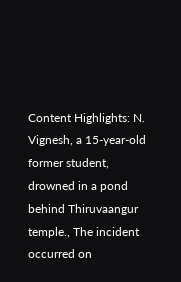Content Highlights: N. Vignesh, a 15-year-old former student, drowned in a pond behind Thiruvaangur temple., The incident occurred on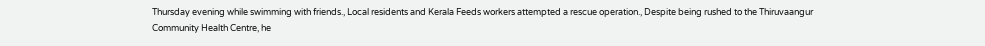Thursday evening while swimming with friends., Local residents and Kerala Feeds workers attempted a rescue operation., Despite being rushed to the Thiruvaangur Community Health Centre, he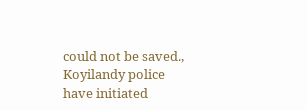could not be saved., Koyilandy police have initiated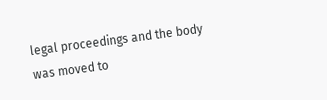legal proceedings and the body was moved to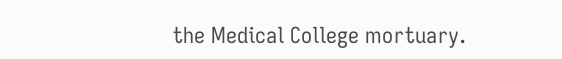the Medical College mortuary.